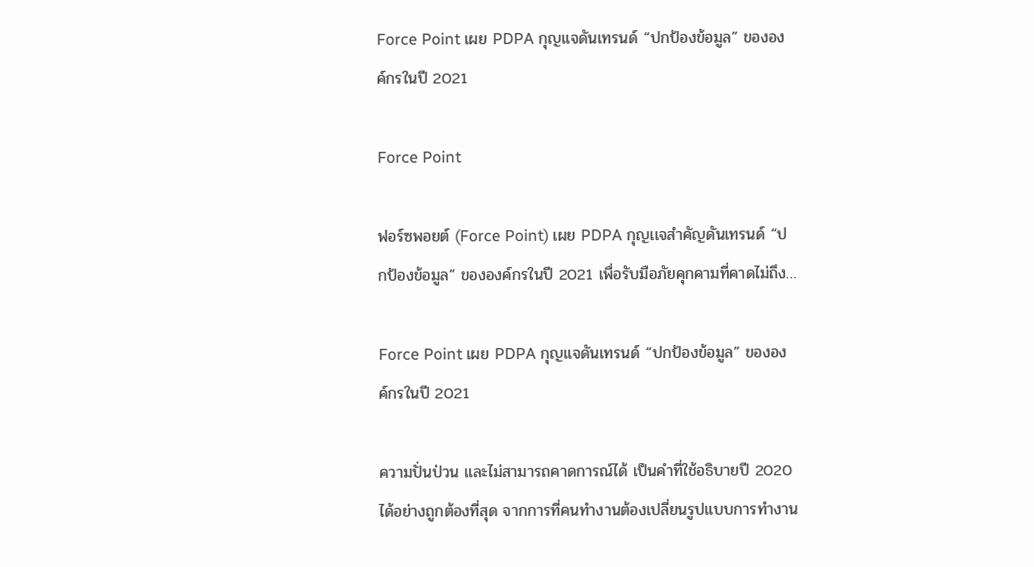Force Point เผย PDPA กุญเเจดันเทรนด์ “ปกป้องข้อมูล” ขององค์กรในปี 2021

Force Point

ฟอร์ซพอยต์ (Force Point) เผย PDPA กุญเเจสำคัญดันเทรนด์ “ปกป้องข้อมูล” ขององค์กรในปี 2021 เพื่อรับมือภัยคุกคามที่คาดไม่ถึง…

Force Point เผย PDPA กุญเเจดันเทรนด์ “ปกป้องข้อมูล” ขององค์กรในปี 2021

ความปั่นป่วน และไม่สามารถคาดการณ์ได้ เป็นคำที่ใช้อธิบายปี 2020 ได้อย่างถูกต้องที่สุด จากการที่คนทำงานต้องเปลี่ยนรูปแบบการทำงาน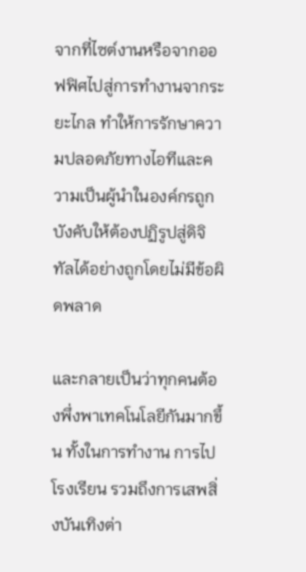จากที่ไซต์งานหรือจากออฟฟิศไปสู่การทำงานจากระยะไกล ทำให้การรักษาความปลอดภัยทางไอทีและความเป็นผู้นำในองค์กรถูกบังคับให้ต้องปฏิรูปสู่ดิจิทัลได้อย่างถูกโดยไม่มีข้อผิดพลาด

และกลายเป็นว่าทุกคนต้องพึ่งพาเทคโนโลยีกันมากขึ้น ทั้งในการทำงาน การไปโรงเรียน รวมถึงการเสพสิ่งบันเทิงต่า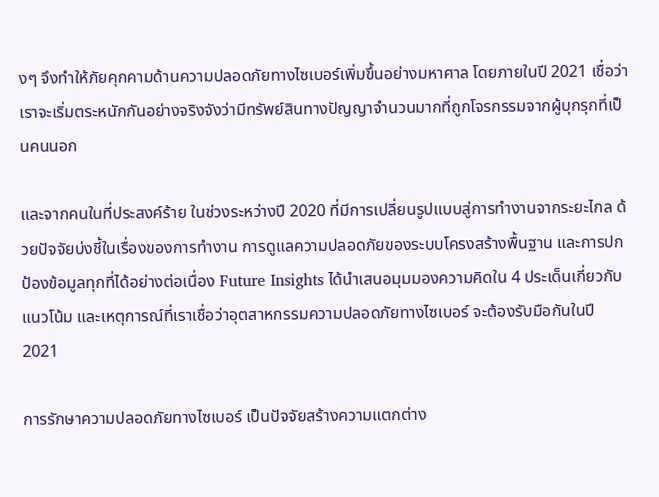งๆ จึงทำให้ภัยคุกคามด้านความปลอดภัยทางไซเบอร์เพิ่มขึ้นอย่างมหาศาล โดยภายในปี 2021 เชื่อว่า เราจะเริ่มตระหนักกันอย่างจริงจังว่ามีทรัพย์สินทางปัญญาจำนวนมากที่ถูกโจรกรรมจากผู้บุกรุกที่เป็นคนนอก

และจากคนในที่ประสงค์ร้าย ในช่วงระหว่างปี 2020 ที่มีการเปลี่ยนรูปแบบสู่การทำงานจากระยะไกล ด้วยปัจจัยบ่งชี้ในเรื่องของการทำงาน การดูแลความปลอดภัยของระบบโครงสร้างพื้นฐาน และการปกป้องข้อมูลทุกที่ได้อย่างต่อเนื่อง Future Insights ได้นำเสนอมุมมองความคิดใน 4 ประเด็นเกี่ยวกับแนวโน้ม และเหตุการณ์ที่เราเชื่อว่าอุตสาหกรรมความปลอดภัยทางไซเบอร์ จะต้องรับมือกันในปี 2021

การรักษาความปลอดภัยทางไซเบอร์ เป็นปัจจัยสร้างความแตกต่าง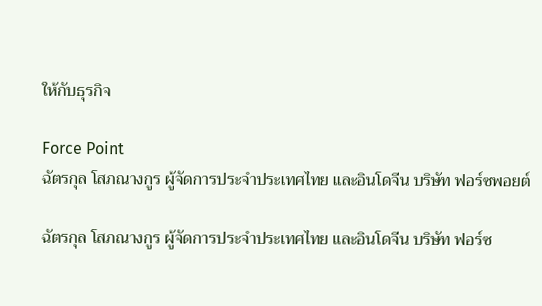ให้กับธุรกิจ

Force Point
ฉัตรกุล โสภณางกูร ผู้จัดการประจำประเทศไทย และอินโดจีน บริษัท ฟอร์ซพอยต์

ฉัตรกุล โสภณางกูร ผู้จัดการประจำประเทศไทย และอินโดจีน บริษัท ฟอร์ซ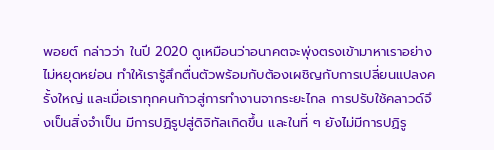พอยต์ กล่าวว่า ในปี 2020 ดูเหมือนว่าอนาคตจะพุ่งตรงเข้ามาหาเราอย่างไม่หยุดหย่อน ทำให้เรารู้สึกตื่นตัวพร้อมกับต้องเผชิญกับการเปลี่ยนแปลงครั้งใหญ่ และเมื่อเราทุกคนก้าวสู่การทำงานจากระยะไกล การปรับใช้คลาวด์จึงเป็นสิ่งจำเป็น มีการปฏิรูปสู่ดิจิทัลเกิดขึ้น และในที่ ๆ ยังไม่มีการปฏิรู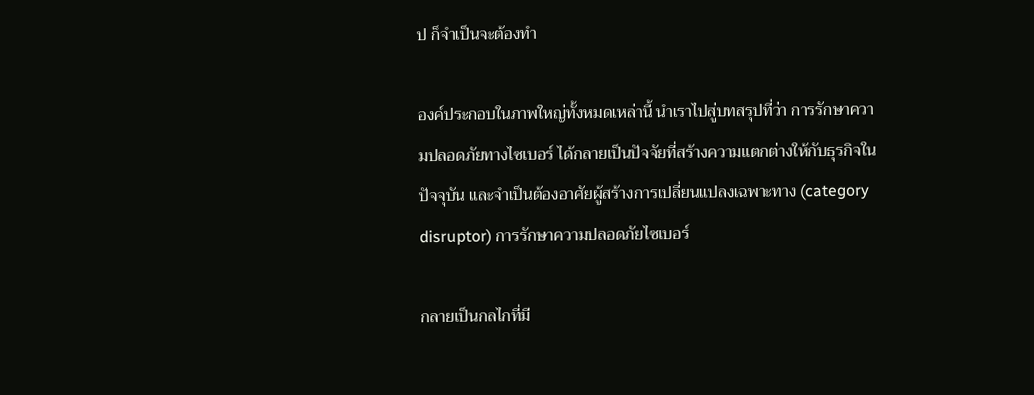ป ก็จำเป็นจะต้องทำ

องค์ประกอบในภาพใหญ่ทั้งหมดเหล่านี้ นำเราไปสู่บทสรุปที่ว่า การรักษาความปลอดภัยทางไซเบอร์ ได้กลายเป็นปัจจัยที่สร้างความแตกต่างให้กับธุรกิจในปัจจุบัน และจำเป็นต้องอาศัยผู้สร้างการเปลี่ยนแปลงเฉพาะทาง (category disruptor) การรักษาความปลอดภัยไซเบอร์

กลายเป็นกลไกที่มี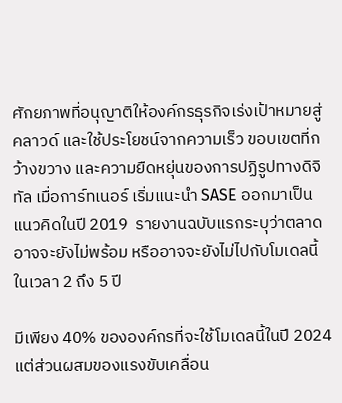ศักยภาพที่อนุญาติให้องค์กรธุรกิจเร่งเป้าหมายสู่คลาวด์ และใช้ประโยชน์จากความเร็ว ขอบเขตที่กว้างขวาง และความยืดหยุ่นของการปฏิรูปทางดิจิทัล เมื่อการ์ทเนอร์ เริ่มแนะนำ SASE ออกมาเป็นแนวคิดในปี 2019  รายงานฉบับแรกระบุว่าตลาดอาจจะยังไม่พร้อม หรืออาจจะยังไม่ไปกับโมเดลนี้ในเวลา 2 ถึง 5 ปี

มีเพียง 40% ขององค์กรที่จะใช้โมเดลนี้ในปี 2024 แต่ส่วนผสมของแรงขับเคลื่อน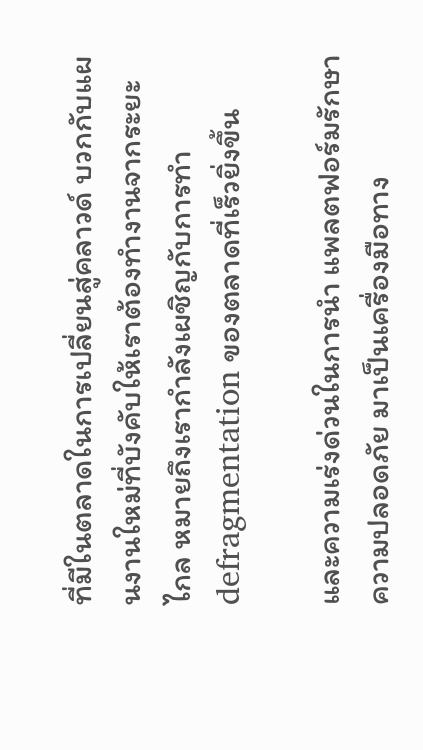ที่มีในตลาดในการเปลี่ยนสู่คลาวด์ บวกกับแผนงานใหม่ที่บังคับให้เราต้องทำงานจากระยะไกล หมายถึงเรากำลังเผชิญกับการทำ defragmentation ของตลาดที่เร็วยิ่งขึ้น

และความเร่งด่วนในการนำ แพลตฟอร์มรักษาความปลอดภัย มาเป็นเครื่องมือทาง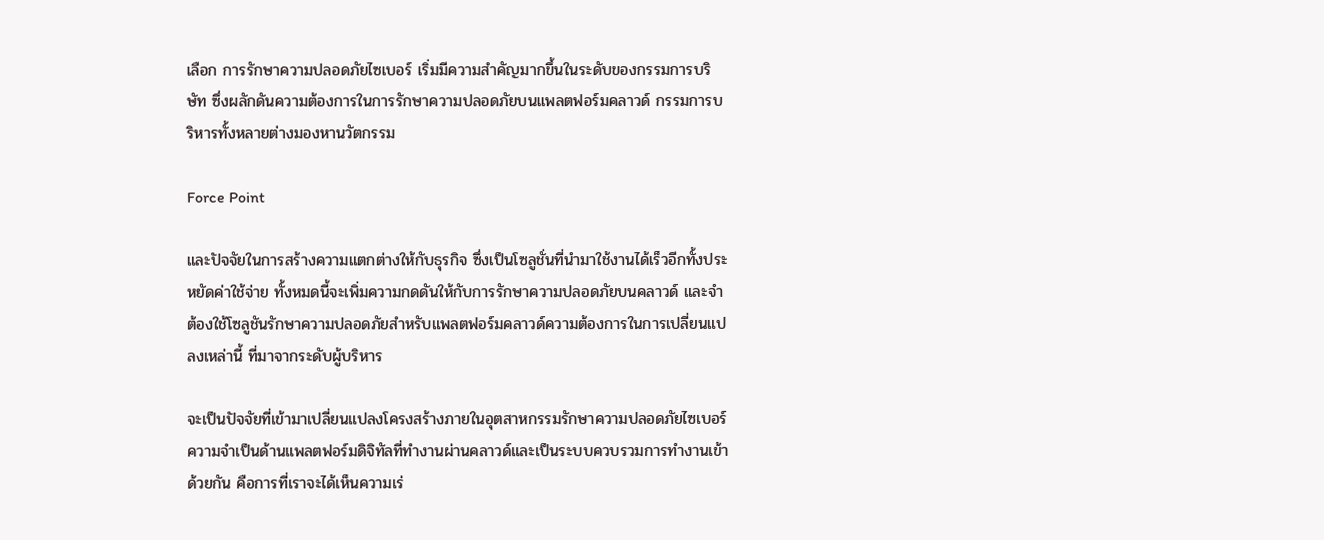เลือก การรักษาความปลอดภัยไซเบอร์ เริ่มมีความสำคัญมากขึ้นในระดับของกรรมการบริษัท ซึ่งผลักดันความต้องการในการรักษาความปลอดภัยบนแพลตฟอร์มคลาวด์ กรรมการบริหารทั้งหลายต่างมองหานวัตกรรม

Force Point

และปัจจัยในการสร้างความแตกต่างให้กับธุรกิจ ซึ่งเป็นโซลูชั่นที่นำมาใช้งานได้เร็วอีกทั้งประหยัดค่าใช้จ่าย ทั้งหมดนี้จะเพิ่มความกดดันให้กับการรักษาความปลอดภัยบนคลาวด์ และจำต้องใช้โซลูชันรักษาความปลอดภัยสำหรับแพลตฟอร์มคลาวด์ความต้องการในการเปลี่ยนแปลงเหล่านี้ ที่มาจากระดับผู้บริหาร

จะเป็นปัจจัยที่เข้ามาเปลี่ยนแปลงโครงสร้างภายในอุตสาหกรรมรักษาความปลอดภัยไซเบอร์ ความจำเป็นด้านแพลตฟอร์มดิจิทัลที่ทำงานผ่านคลาวด์และเป็นระบบควบรวมการทำงานเข้าด้วยกัน คือการที่เราจะได้เห็นความเร่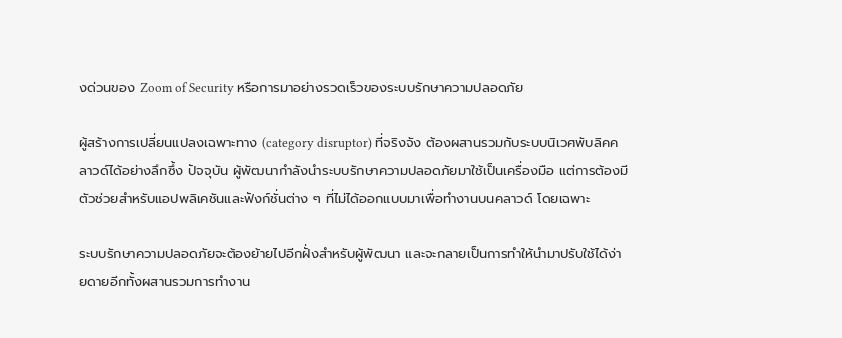งด่วนของ Zoom of Security หรือการมาอย่างรวดเร็วของระบบรักษาความปลอดภัย

ผู้สร้างการเปลี่ยนแปลงเฉพาะทาง (category disruptor) ที่จริงจัง ต้องผสานรวมกับระบบนิเวศพับลิคคลาวด์ได้อย่างลึกซึ้ง ปัจจุบัน ผู้พัฒนากำลังนำระบบรักษาความปลอดภัยมาใช้เป็นเครื่องมือ แต่การต้องมีตัวช่วยสำหรับแอปพลิเคชันและฟังก์ชั่นต่าง ๆ ที่ไม่ได้ออกแบบมาเพื่อทำงานบนคลาวด์ โดยเฉพาะ

ระบบรักษาความปลอดภัยจะต้องย้ายไปอีกฝั่งสำหรับผู้พัฒนา และจะกลายเป็นการทำให้นำมาปรับใช้ได้ง่ายดายอีกทั้งผสานรวมการทำงาน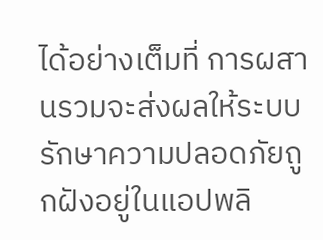ได้อย่างเต็มที่ การผสานรวมจะส่งผลให้ระบบรักษาความปลอดภัยถูกฝังอยู่ในแอปพลิ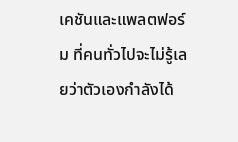เคชันและแพลตฟอร์ม ที่คนทั่วไปจะไม่รู้เลยว่าตัวเองกำลังได้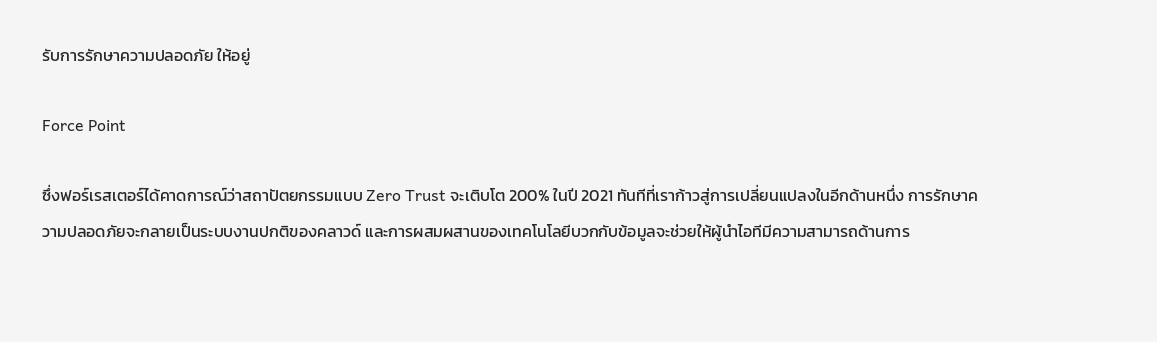รับการรักษาความปลอดภัย ให้อยู่

Force Point

ซึ่งฟอร์เรสเตอร์ได้คาดการณ์ว่าสถาปัตยกรรมแบบ Zero Trust จะเติบโต 200% ในปี 2021 ทันทีที่เราก้าวสู่การเปลี่ยนแปลงในอีกด้านหนึ่ง การรักษาความปลอดภัยจะกลายเป็นระบบงานปกติของคลาวด์ และการผสมผสานของเทคโนโลยีบวกกับข้อมูลจะช่วยให้ผู้นำไอทีมีความสามารถด้านการ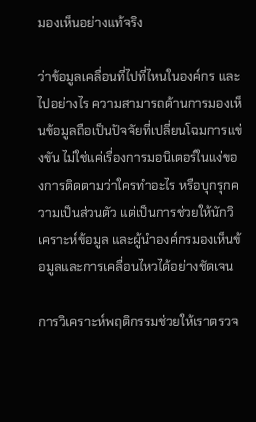มองเห็นอย่างแท้จริง

ว่าข้อมูลเคลื่อนที่ไปที่ไหนในองค์กร และไปอย่างไร ความสามารถด้านการมองเห็นข้อมูลถือเป็นปัจจัยที่เปลี่ยนโฉมการแข่งขัน ไม่ใช่แค่เรื่องการมอนิเตอร์ในแง่ของการติดตามว่าใครทำอะไร หรือบุกรุกความเป็นส่วนตัว แต่เป็นการช่วยให้นักวิเคราะห์ข้อมูล และผู้นำองค์กรมองเห็นข้อมูลและการเคลื่อนไหวได้อย่างชัดเจน

การวิเคราะห์พฤติกรรมช่วยให้เราตรวจ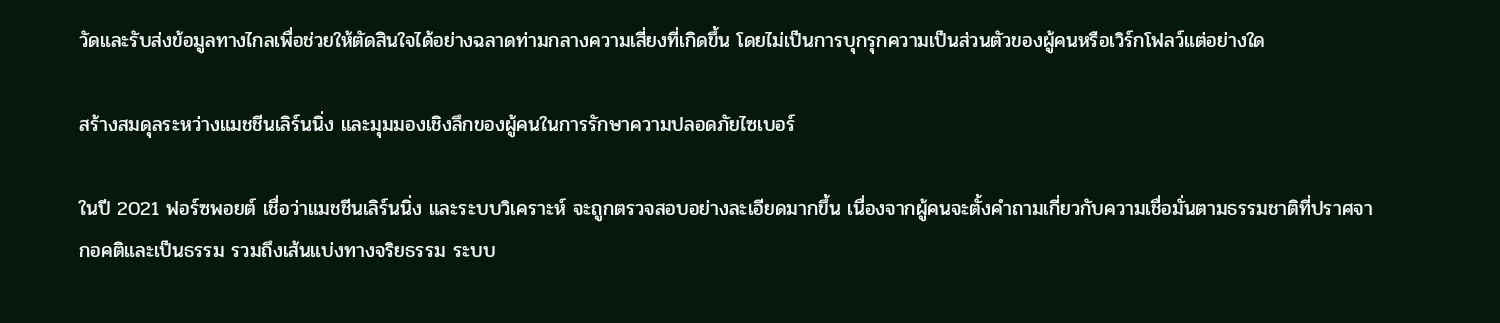วัดและรับส่งข้อมูลทางไกลเพื่อช่วยให้ตัดสินใจได้อย่างฉลาดท่ามกลางความเสี่ยงที่เกิดขึ้น โดยไม่เป็นการบุกรุกความเป็นส่วนตัวของผู้คนหรือเวิร์กโฟลว์แต่อย่างใด

สร้างสมดุลระหว่างแมชชีนเลิร์นนิ่ง และมุมมองเชิงลึกของผู้คนในการรักษาความปลอดภัยไซเบอร์

ในปี 2021 ฟอร์ซพอยต์ เชื่อว่าแมชชีนเลิร์นนิ่ง และระบบวิเคราะห์ จะถูกตรวจสอบอย่างละเอียดมากขึ้น เนื่องจากผู้คนจะตั้งคำถามเกี่ยวกับความเชื่อมั่นตามธรรมชาติที่ปราศจากอคติและเป็นธรรม รวมถึงเส้นแบ่งทางจริยธรรม ระบบ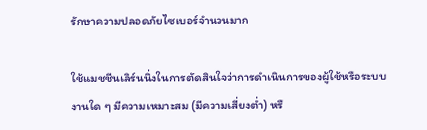รักษาความปลอดภัยไซเบอร์จำนวนมาก

ใช้แมชชีนเลิร์นนิ่งในการตัดสินใจว่าการดำเนินการของผู้ใช้หรือระบบงานใด ๆ มีความเหมาะสม (มีความเสี่ยงต่ำ) หรื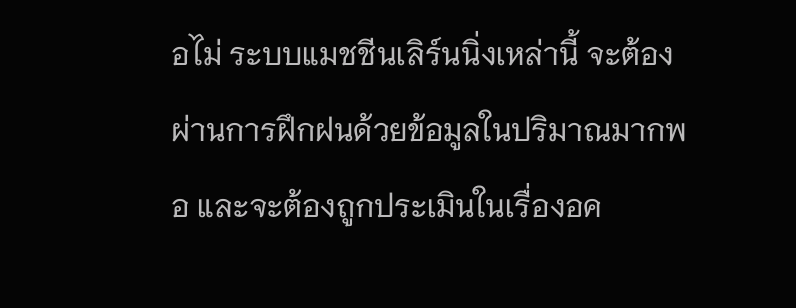อไม่ ระบบแมชชีนเลิร์นนิ่งเหล่านี้ จะต้องผ่านการฝึกฝนด้วยข้อมูลในปริมาณมากพอ และจะต้องถูกประเมินในเรื่องอค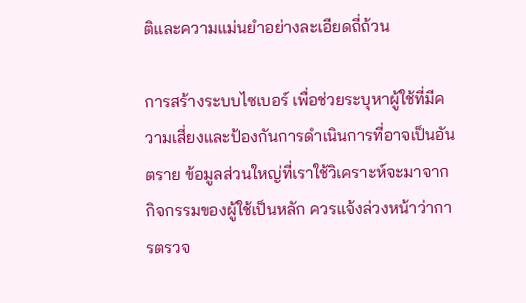ติและความแม่นยำอย่างละเอียดถี่ถ้วน

การสร้างระบบไซเบอร์ เพื่อช่วยระบุหาผู้ใช้ที่มีความเสี่ยงและป้องกันการดำเนินการที่อาจเป็นอันตราย ข้อมูลส่วนใหญ่ที่เราใช้วิเคราะห์จะมาจากกิจกรรมของผู้ใช้เป็นหลัก ควรแจ้งล่วงหน้าว่าการตรวจ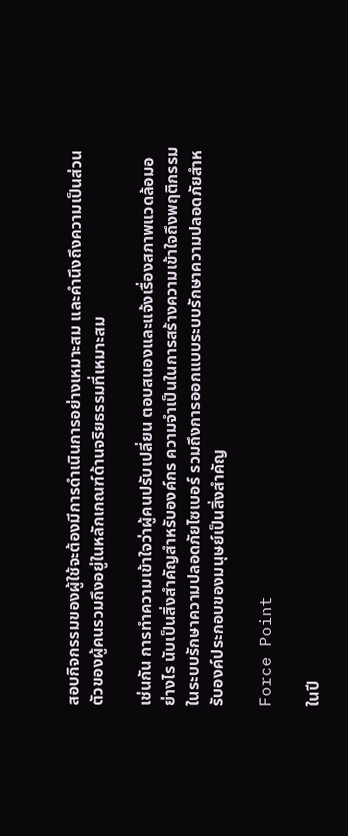สอบกิจกรรมของผู้ใช้จะต้องมีการดำเนินการอย่างเหมาะสม และคำนึงถึงความเป็นส่วนตัวของผู้คนรวมถึงอยู่ในหลักเกณฑ์ด้านจริยธรรมที่เหมาะสม

เช่นกัน การทำความเข้าใจว่าผู้คนปรับเปลี่ยน ตอบสนองและแจ้งเรื่องสภาพแวดล้อมอย่างไร นับเป็นสิ่งสำคัญสำหรับองค์กร ความจำเป็นในการสร้างความเข้าใจถึงพฤติกรรมในระบบรักษาความปลอดภัยไซเบอร์ รวมถึงการออกแบบระบบรักษาความปลอดภัยสำหรับองค์ประกอบของมนุษย์เป็นสิ่งสำคัญ

Force Point

ในปี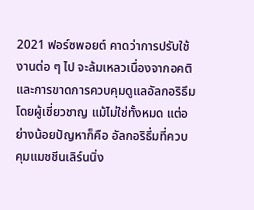2021 ฟอร์ซพอยต์ คาดว่าการปรับใช้งานต่อ ๆ ไป จะล้มเหลวเนื่องจากอคติและการขาดการควบคุมดูแลอัลกอริธึมโดยผู้เชี่ยวชาญ แม้ไม่ใช่ทั้งหมด แต่อย่างน้อยปัญหาก็คือ อัลกอริธึ่มที่ควบคุมแมชชีนเลิร์นนิ่ง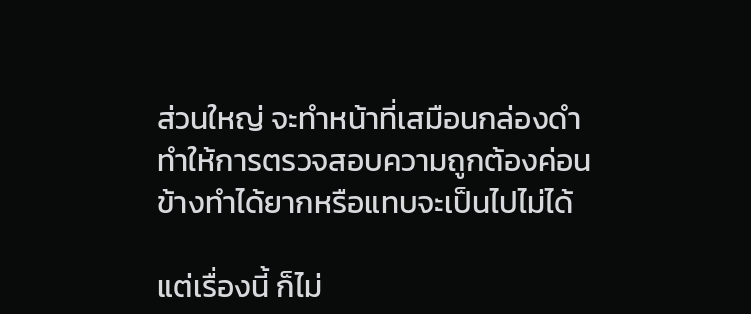ส่วนใหญ่ จะทำหน้าที่เสมือนกล่องดำ ทำให้การตรวจสอบความถูกต้องค่อนข้างทำได้ยากหรือแทบจะเป็นไปไม่ได้

แต่เรื่องนี้ ก็ไม่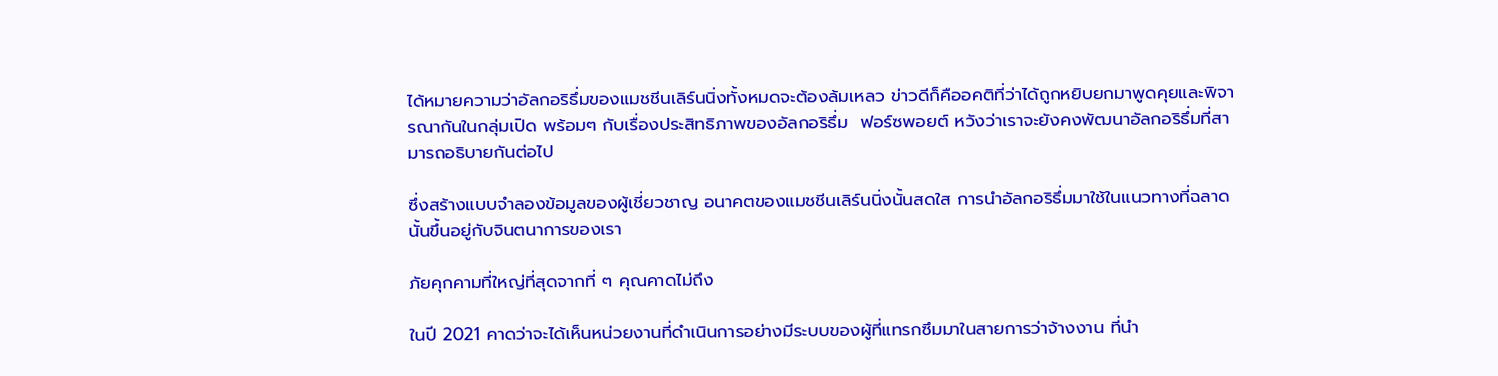ได้หมายความว่าอัลกอริธึ่มของแมชชีนเลิร์นนิ่งทั้งหมดจะต้องล้มเหลว ข่าวดีก็คืออคติที่ว่าได้ถูกหยิบยกมาพูดคุยและพิจารณากันในกลุ่มเปิด พร้อมๆ กับเรื่องประสิทธิภาพของอัลกอริธึ่ม  ฟอร์ซพอยต์ หวังว่าเราจะยังคงพัฒนาอัลกอริธึ่มที่สามารถอธิบายกันต่อไป

ซึ่งสร้างแบบจำลองข้อมูลของผู้เชี่ยวชาญ อนาคตของแมชชีนเลิร์นนิ่งนั้นสดใส การนำอัลกอริธึ่มมาใช้ในแนวทางที่ฉลาดนั้นขึ้นอยู่กับจินตนาการของเรา

ภัยคุกคามที่ใหญ่ที่สุดจากที่ ๆ คุณคาดไม่ถึง

ในปี 2021 คาดว่าจะได้เห็นหน่วยงานที่ดำเนินการอย่างมีระบบของผู้ที่แทรกซึมมาในสายการว่าจ้างงาน ที่นำ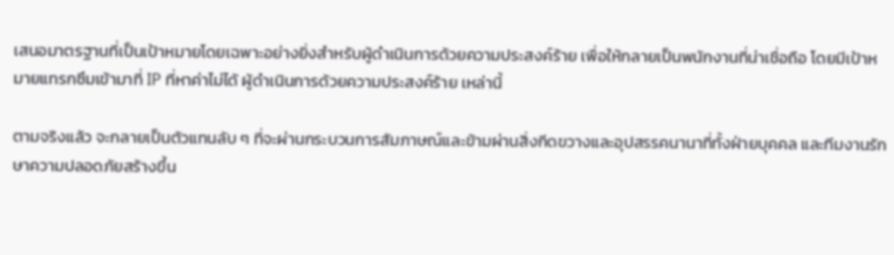เสนอมาตรฐานที่เป็นเป้าหมายโดยเฉพาะอย่างยิ่งสำหรับผู้ดำเนินการด้วยความประสงค์ร้าย เพื่อให้กลายเป็นพนักงานที่น่าเชื่อถือ โดยมีเป้าหมายแทรกซึมเข้ามาที่ IP ที่หาค่าไม่ได้ ผู้ดำเนินการด้วยความประสงค์ร้าย เหล่านี้

ตามจริงแล้ว จะกลายเป็นตัวแทนลับ ๆ ที่จะผ่านกระบวนการสัมภาษณ์และข้ามผ่านสิ่งกีดขวางและอุปสรรคนานาที่ทั้งฝ่ายบุคคล และทีมงานรักษาความปลอดภัยสร้างขึ้น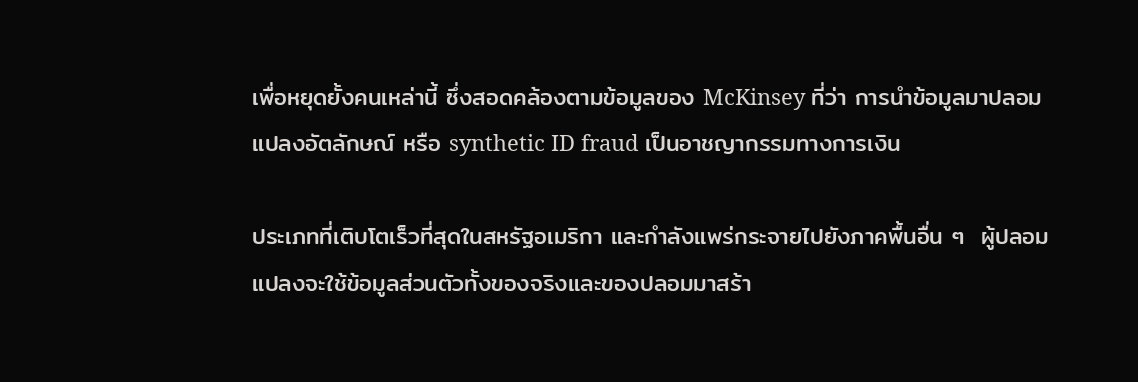เพื่อหยุดยั้งคนเหล่านี้ ซึ่งสอดคล้องตามข้อมูลของ McKinsey ที่ว่า การนำข้อมูลมาปลอมแปลงอัตลักษณ์ หรือ synthetic ID fraud เป็นอาชญากรรมทางการเงิน

ประเภทที่เติบโตเร็วที่สุดในสหรัฐอเมริกา และกำลังแพร่กระจายไปยังภาคพื้นอื่น ๆ  ผู้ปลอมแปลงจะใช้ข้อมูลส่วนตัวทั้งของจริงและของปลอมมาสร้า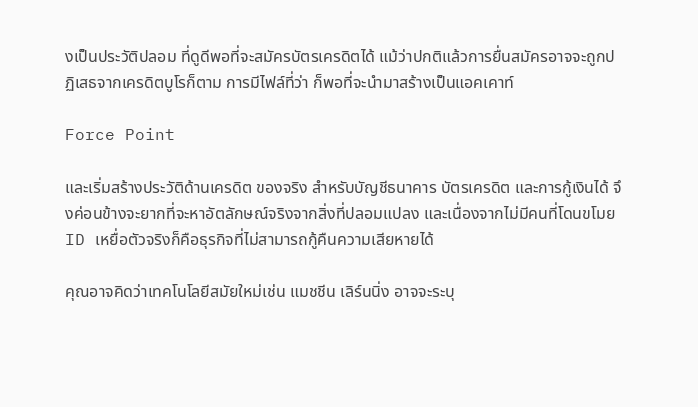งเป็นประวัติปลอม ที่ดูดีพอที่จะสมัครบัตรเครดิตได้ แม้ว่าปกติแล้วการยื่นสมัครอาจจะถูกปฏิเสธจากเครดิตบูโรก็ตาม การมีไฟล์ที่ว่า ก็พอที่จะนำมาสร้างเป็นแอคเคาท์

Force Point

และเริ่มสร้างประวัติด้านเครดิต ของจริง สำหรับบัญชีธนาคาร บัตรเครดิต และการกู้เงินได้ จึงค่อนข้างจะยากที่จะหาอัตลักษณ์จริงจากสิ่งที่ปลอมแปลง และเนื่องจากไม่มีคนที่โดนขโมย ID เหยื่อตัวจริงก็คือธุรกิจที่ไม่สามารถกู้คืนความเสียหายได้

คุณอาจคิดว่าเทคโนโลยีสมัยใหม่เช่น แมชชีน เลิร์นนิ่ง อาจจะระบุ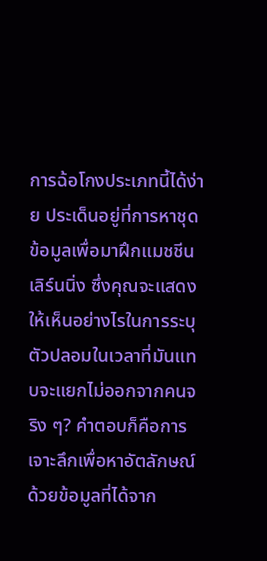การฉ้อโกงประเภทนี้ได้ง่าย ประเด็นอยู่ที่การหาชุดข้อมูลเพื่อมาฝึกแมชชีนเลิร์นนิ่ง ซึ่งคุณจะแสดงให้เห็นอย่างไรในการระบุตัวปลอมในเวลาที่มันแทบจะแยกไม่ออกจากคนจริง ๆ? คำตอบก็คือการเจาะลึกเพื่อหาอัตลักษณ์ด้วยข้อมูลที่ได้จาก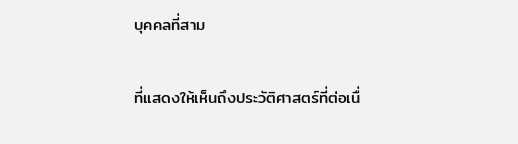บุคคลที่สาม

ที่แสดงให้เห็นถึงประวัติศาสตร์ที่ต่อเนื่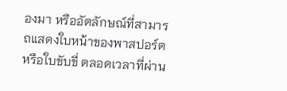องมา หรืออัตลักษณ์ที่สามารถแสดงใบหน้าของพาสปอร์ตหรือใบขับขี่ ตลอดเวลาที่ผ่าน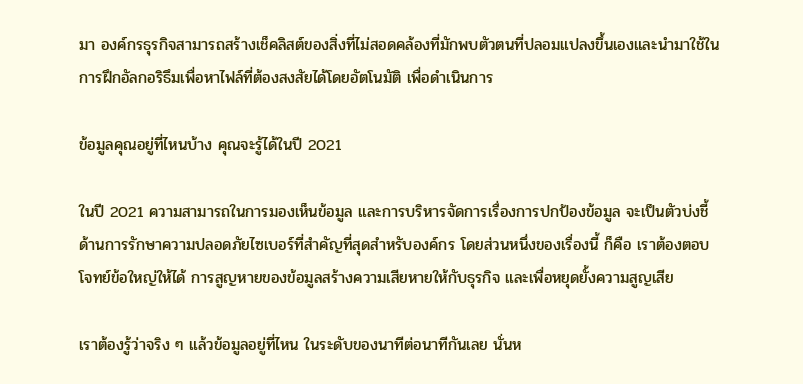มา องค์กรธุรกิจสามารถสร้างเช็คลิสต์ของสิ่งที่ไม่สอดคล้องที่มักพบตัวตนที่ปลอมแปลงขึ้นเองและนำมาใช้ในการฝึกอัลกอริธึมเพื่อหาไฟล์ที่ต้องสงสัยได้โดยอัตโนมัติ เพื่อดำเนินการ

ข้อมูลคุณอยู่ที่ไหนบ้าง คุณจะรู้ได้ในปี 2021

ในปี 2021 ความสามารถในการมองเห็นข้อมูล และการบริหารจัดการเรื่องการปกป้องข้อมูล จะเป็นตัวบ่งชี้ด้านการรักษาความปลอดภัยไซเบอร์ที่สำคัญที่สุดสำหรับองค์กร โดยส่วนหนึ่งของเรื่องนี้ ก็คือ เราต้องตอบโจทย์ข้อใหญ่ให้ได้ การสูญหายของข้อมูลสร้างความเสียหายให้กับธุรกิจ และเพื่อหยุดยั้งความสูญเสีย

เราต้องรู้ว่าจริง ๆ แล้วข้อมูลอยู่ที่ไหน ในระดับของนาทีต่อนาทีกันเลย นั่นห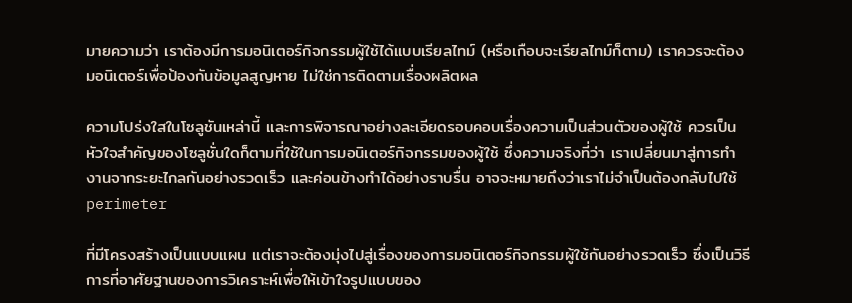มายความว่า เราต้องมีการมอนิเตอร์กิจกรรมผู้ใช้ได้แบบเรียลไทม์ (หรือเกือบจะเรียลไทม์ก็ตาม) เราควรจะต้องมอนิเตอร์เพื่อป้องกันข้อมูลสูญหาย ไม่ใช่การติดตามเรื่องผลิตผล

ความโปร่งใสในโซลูชันเหล่านี้ และการพิจารณาอย่างละเอียดรอบคอบเรื่องความเป็นส่วนตัวของผู้ใช้ ควรเป็นหัวใจสำคัญของโซลูชั่นใดก็ตามที่ใช้ในการมอนิเตอร์กิจกรรมของผู้ใช้ ซึ่งความจริงที่ว่า เราเปลี่ยนมาสู่การทำงานจากระยะไกลกันอย่างรวดเร็ว และค่อนข้างทำได้อย่างราบรื่น อาจจะหมายถึงว่าเราไม่จำเป็นต้องกลับไปใช้ perimeter

ที่มีโครงสร้างเป็นแบบแผน แต่เราจะต้องมุ่งไปสู่เรื่องของการมอนิเตอร์กิจกรรมผู้ใช้กันอย่างรวดเร็ว ซึ่งเป็นวิธีการที่อาศัยฐานของการวิเคราะห์เพื่อให้เข้าใจรูปแบบของ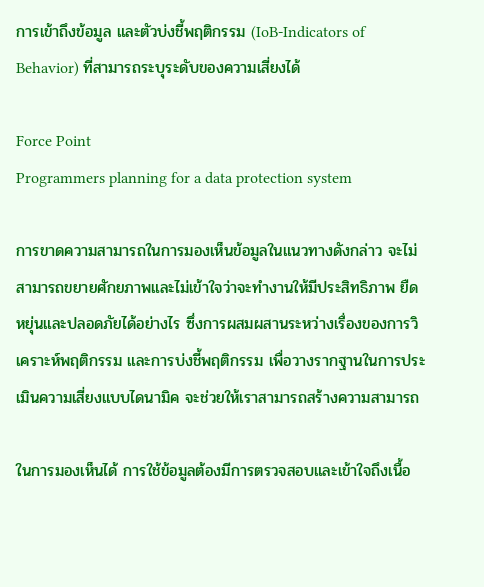การเข้าถึงข้อมูล และตัวบ่งชี้พฤติกรรม (IoB-Indicators of Behavior) ที่สามารถระบุระดับของความเสี่ยงได้

Force Point
Programmers planning for a data protection system

การขาดความสามารถในการมองเห็นข้อมูลในแนวทางดังกล่าว จะไม่สามารถขยายศักยภาพและไม่เข้าใจว่าจะทำงานให้มีประสิทธิภาพ ยืดหยุ่นและปลอดภัยได้อย่างไร ซึ่งการผสมผสานระหว่างเรื่องของการวิเคราะห์พฤติกรรม และการบ่งชี้พฤติกรรม เพื่อวางรากฐานในการประเมินความเสี่ยงแบบไดนามิค จะช่วยให้เราสามารถสร้างความสามารถ

ในการมองเห็นได้ การใช้ข้อมูลต้องมีการตรวจสอบและเข้าใจถึงเนื้อ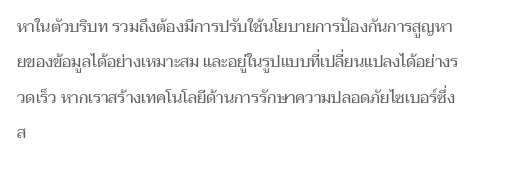หาในตัวบริบท รวมถึงต้องมีการปรับใช้นโยบายการป้องกันการสูญหายของข้อมูลได้อย่างเหมาะสม และอยู่ในรูปแบบที่เปลี่ยนแปลงได้อย่างรวดเร็ว หากเราสร้างเทคโนโลยีด้านการรักษาความปลอดภัยไซเบอร์ซึ่งส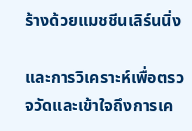ร้างด้วยแมชชีนเลิร์นนิ่ง

และการวิเคราะห์เพื่อตรวจวัดและเข้าใจถึงการเค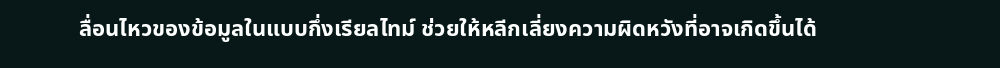ลื่อนไหวของข้อมูลในแบบกึ่งเรียลไทม์ ช่วยให้หลีกเลี่ยงความผิดหวังที่อาจเกิดขึ้นได้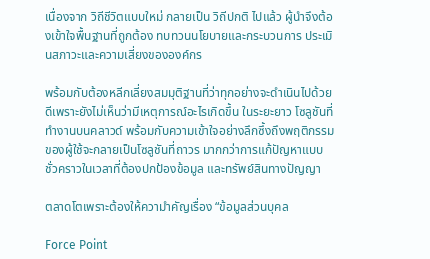เนื่องจาก วิถีชีวิตแบบใหม่ กลายเป็น วิถีปกติ ไปแล้ว ผู้นำจึงต้องเข้าใจพื้นฐานที่ถูกต้อง ทบทวนนโยบายและกระบวนการ ประเมินสภาวะและความเสี่ยงขององค์กร

พร้อมกับต้องหลีกเลี่ยงสมมุติฐานที่ว่าทุกอย่างจะดำเนินไปด้วยดีเพราะยังไม่เห็นว่ามีเหตุการณ์อะไรเกิดขึ้น ในระยะยาว โซลูชันที่ทำงานบนคลาวด์ พร้อมกับความเข้าใจอย่างลึกซึ้งถึงพฤติกรรมของผู้ใช้จะกลายเป็นโซลูชันที่ถาวร มากกว่าการแก้ปัญหาแบบชั่วคราวในเวลาที่ต้องปกป้องข้อมูล และทรัพย์สินทางปัญญา

ตลาดโตเพราะต้องให้ความำคัญเรื่อง “ข้อมูลส่วนบุคล

Force Point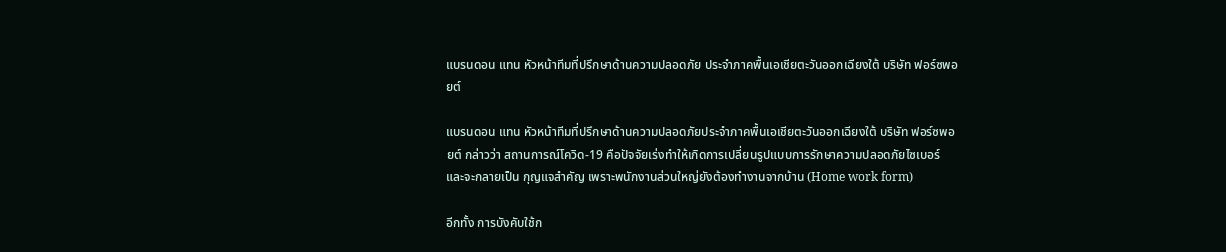แบรนดอน แทน หัวหน้าทีมที่ปรึกษาด้านความปลอดภัย ประจำภาคพื้นเอเชียตะวันออกเฉียงใต้ บริษัท ฟอร์ซพอยต์

แบรนดอน แทน หัวหน้าทีมที่ปรึกษาด้านความปลอดภัยประจำภาคพื้นเอเชียตะวันออกเฉียงใต้ บริษัท ฟอร์ซพอยต์ กล่าวว่า สถานการณ์โควิด-19 คือปัจจัยเร่งทำให้เกิดการเปลี่ยนรูปแบบการรักษาความปลอดภัยไซเบอร์ และจะกลายเป็น กุญแจสำคัญ เพราะพนักงานส่วนใหญ่ยังต้องทำงานจากบ้าน (Home work form)

อีกทั้ง การบังคับใช้ก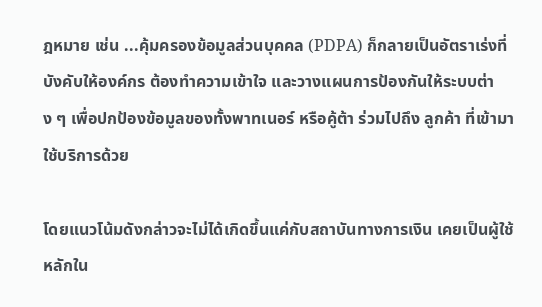ฎหมาย เช่น ...คุ้มครองข้อมูลส่วนบุคคล (PDPA) ก็กลายเป็นอัตราเร่งที่บังคับให้องค์กร ต้องทำความเข้าใจ และวางแผนการป้องกันให้ระบบต่าง ๆ เพื่อปกป้องข้อมูลของทั้งพาทเนอร์ หรือคู้ต้า ร่วมไปถึง ลูกค้า ที่เข้ามาใช้บริการด้วย

โดยแนวโน้มดังกล่าวจะไม่ได้เกิดขึ้นแค่กับสถาบันทางการเงิน เคยเป็นผู้ใช้หลักใน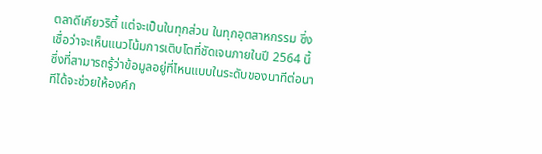ตลาดีเคียวริตี้ แต่จะเป็นในทุกส่วน ในทุกอุตสาหกรรม ซึ่งเชื่อว่าจะเห็นแนวโน้มการเติบโตที่ชัดเจนภายในปี 2564 นี้ ซึ่งที่สามารถรู้ว่าข้อมูลอยู่ที่ไหนแบบในระดับของนาทีต่อนาทีได้จะช่วยให้องค์ก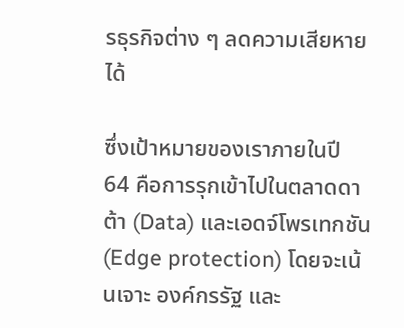รธุรกิจต่าง ๆ ลดความเสียหายได้

ซึ่งเป้าหมายของเราภายในปี 64 คือการรุกเข้าไปในตลาดดาต้า (Data) และเอดจ์โพรเทกชัน (Edge protection) โดยจะเน้นเจาะ องค์กรรัฐ และ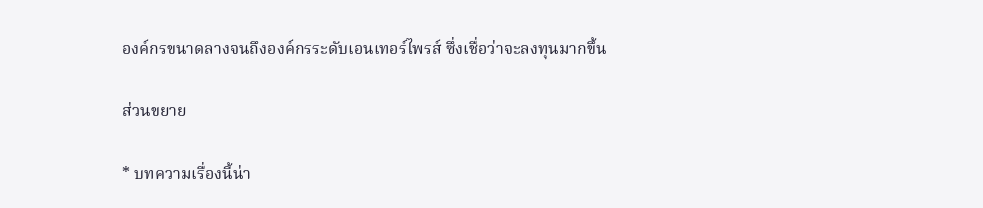องค์กรขนาดลางจนถึงองค์กรระดับเอนเทอร์ไพรส์ ซึ่งเชื่อว่าจะลงทุนมากขึ้น

ส่วนขยาย

* บทความเรื่องนี้น่า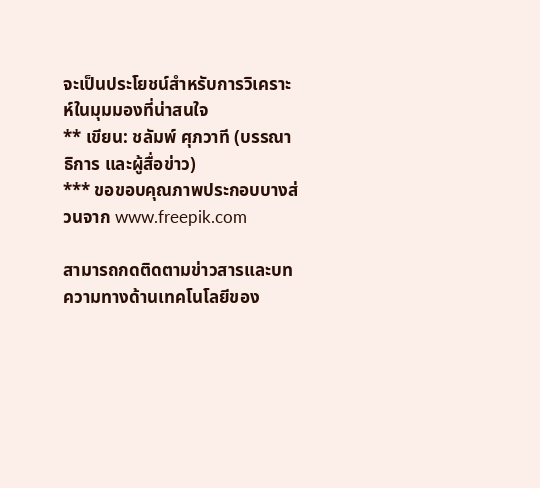จะเป็นประโยชน์สำหรับการวิเคราะห์ในมุมมองที่น่าสนใจ
** เขียน: ชลัมพ์ ศุภวาที (บรรณาธิการ และผู้สื่อข่าว)
*** ขอขอบคุณภาพประกอบบางส่วนจาก www.freepik.com

สามารถกดติดตามข่าวสารและบทความทางด้านเทคโนโลยีของ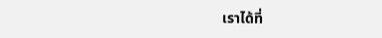เราได้ที่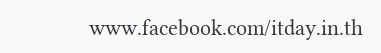www.facebook.com/itday.in.th